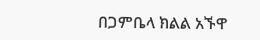በጋምቤላ ክልል አኙዋ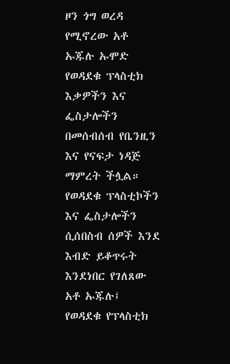ዞን ጎግ ወረዳ የሚኖረው አቶ ኡጁሉ ኡሞድ የወዳደቁ ፕላስቲክ እቃዎችን እና ፌስታሎችን በመሰብሰብ የቤንዚን እና የናፍታ ነዳጅ ማምረት ችሏል።
የወዳደቁ ፕላስቲኮችን እና ፌስታሎችን ሲሰበስብ ሰዎች እንደ እብድ ይቆጥሩት እንደነበር የገለጸው አቶ ኡጁሉ፤ የወዳደቁ የፕላስቲክ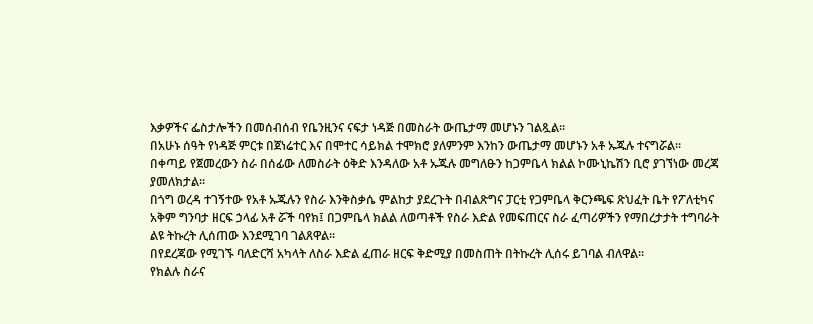እቃዎችና ፌስታሎችን በመሰብሰብ የቤንዚንና ናፍታ ነዳጅ በመስራት ውጤታማ መሆኑን ገልጿል።
በአሁኑ ሰዓት የነዳጅ ምርቱ በጀነሬተር እና በሞተር ሳይክል ተሞክሮ ያለምንም እንከን ውጤታማ መሆኑን አቶ ኡጁሉ ተናግሯል።
በቀጣይ የጀመረውን ስራ በሰፊው ለመስራት ዕቅድ እንዳለው አቶ ኡጁሉ መግለፁን ከጋምቤላ ክልል ኮሙኒኬሽን ቢሮ ያገኘነው መረጃ ያመለክታል።
በጎግ ወረዳ ተገኝተው የአቶ ኡጁሉን የስራ እንቅስቃሴ ምልከታ ያደረጉት በብልጽግና ፓርቲ የጋምቤላ ቅርንጫፍ ጽህፈት ቤት የፖለቲካና አቅም ግንባታ ዘርፍ ኃላፊ አቶ ሯች ባየክ፤ በጋምቤላ ክልል ለወጣቶች የስራ እድል የመፍጠርና ስራ ፈጣሪዎችን የማበረታታት ተግባራት ልዩ ትኩረት ሊሰጠው እንደሚገባ ገልጸዋል፡፡
በየደረጃው የሚገኙ ባለድርሻ አካላት ለስራ እድል ፈጠራ ዘርፍ ቅድሚያ በመስጠት በትኩረት ሊሰሩ ይገባል ብለዋል።
የክልሉ ስራና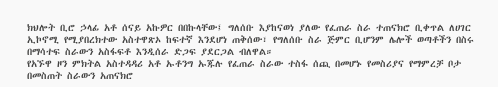ክህሎት ቢሮ ኃላፊ አቶ ሰናይ አኩዎር በበኩላቸው፤ ግለሰቡ እያከናወነ ያለው የፈጠራ ስራ ተጠናክሮ ቢቀጥል ለሀገር ኢኮኖሚ የሚያበረክተው አስተዋጽኦ ከፍተኛ እንደሆነ ጠቅሰው፣ የግለሰቡ ስራ ጅምር ቢሆንም ሌሎች ወጣቶችን በስሩ በማሳተፍ ስራውን አስፋፍቶ እንዲሰራ ድጋፍ ያደርጋል ብለዋል።
የአኙዋ ዞን ምክትል አስተዳዳሪ አቶ ኡቶንግ ኡጁሉ የፈጠራ ስራው ተስፋ ሰጪ በመሆኑ የመስሪያና የማምረቻ ቦታ በመስጠት ስራውን አጠናክሮ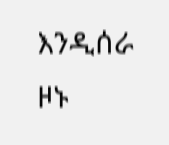እንዲሰራ ዞኑ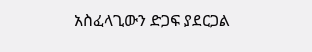አስፈላጊውን ድጋፍ ያደርጋል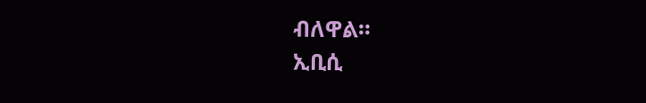ብለዋል።
ኢቢሲ